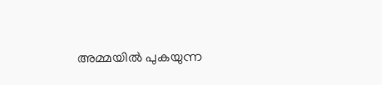അമ്മയിൽ പുകയുന്ന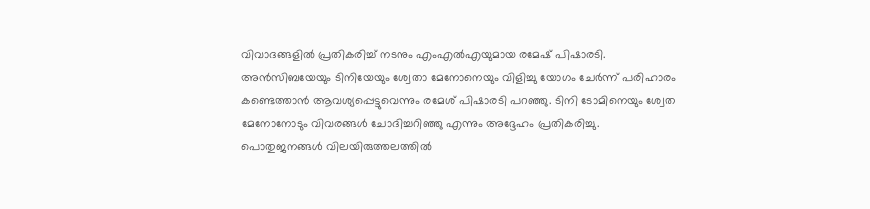വിവാദങ്ങളിൽ പ്രതികരിച്ച് നടനും എംഎൽഎയുമായ രമേഷ് പിഷാരടി. അൻസിബയേയും ടിനിയേയും ശ്വേതാ മേനോനെയും വിളിച്ചു യോഗം ചേർന്ന് പരിഹാരം കണ്ടെത്താൻ ആവശ്യപ്പെട്ടുവെന്നും രമേശ് പിഷാരടി പറഞ്ഞു. ടിനി ടോമിനെയും ശ്വേത മേനോനോടും വിവരങ്ങൾ ചോദിച്ചറിഞ്ഞു എന്നും അദ്ദേഹം പ്രതികരിച്ചു.
പൊതുജനങ്ങൾ വിലയിരുത്തലത്തിൽ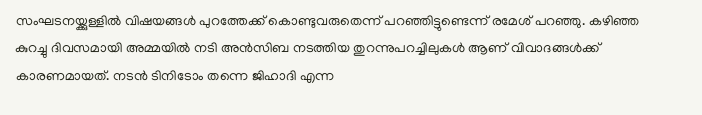സംഘടനയ്ക്കുള്ളിൽ വിഷയങ്ങൾ പുറത്തേക്ക് കൊണ്ടുവരുതെന്ന് പറഞ്ഞിട്ടുണ്ടെന്ന് രമേശ് പറഞ്ഞു. കഴിഞ്ഞ കുറച്ചു ദിവസമായി അമ്മയിൽ നടി അൻസിബ നടത്തിയ തുറന്നുപറച്ചിലുകൾ ആണ് വിവാദങ്ങൾക്ക് കാരണമായത്. നടൻ ടിനിടോം തന്നെ ജിഹാദി എന്ന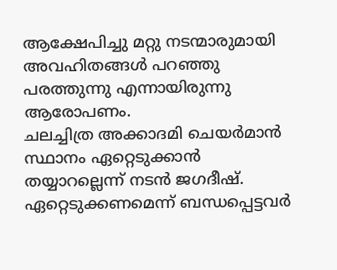ആക്ഷേപിച്ചു മറ്റു നടന്മാരുമായി അവഹിതങ്ങൾ പറഞ്ഞു പരത്തുന്നു എന്നായിരുന്നു ആരോപണം.
ചലച്ചിത്ര അക്കാദമി ചെയർമാൻ സ്ഥാനം ഏറ്റെടുക്കാൻ തയ്യാറല്ലെന്ന് നടൻ ജഗദീഷ്. ഏറ്റെടുക്കണമെന്ന് ബന്ധപ്പെട്ടവർ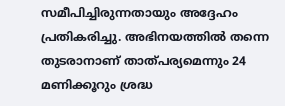സമീപിച്ചിരുന്നതായും അദ്ദേഹം പ്രതികരിച്ചു. അഭിനയത്തിൽ തന്നെ തുടരാനാണ് താത്പര്യമെന്നും 24 മണിക്കൂറും ശ്രദ്ധ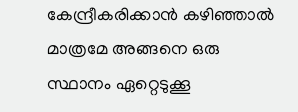കേന്ദ്രീകരിക്കാൻ കഴിഞ്ഞാൽ മാത്രമേ അങ്ങനെ ഒരു സ്ഥാനം ഏറ്റെടുക്കൂ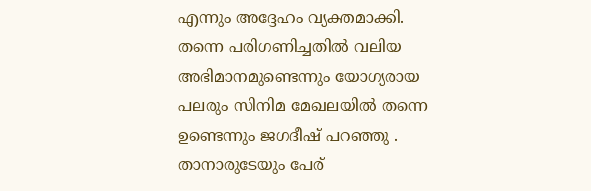എന്നും അദ്ദേഹം വ്യക്തമാക്കി.
തന്നെ പരിഗണിച്ചതിൽ വലിയ അഭിമാനമുണ്ടെന്നും യോഗ്യരായ പലരും സിനിമ മേഖലയിൽ തന്നെ ഉണ്ടെന്നും ജഗദീഷ് പറഞ്ഞു . താനാരുടേയും പേര്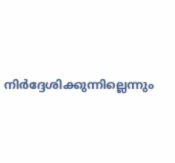നിർദ്ദേശിക്കുന്നില്ലെന്നും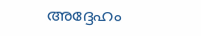അദ്ദേഹം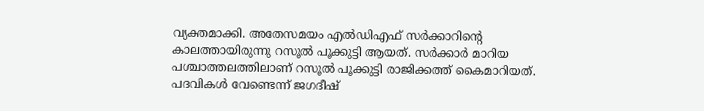വ്യക്തമാക്കി. അതേസമയം എൽഡിഎഫ് സർക്കാറിന്റെ കാലത്തായിരുന്നു റസൂൽ പൂക്കുട്ടി ആയത്. സർക്കാർ മാറിയ പശ്ചാത്തലത്തിലാണ് റസൂൽ പൂക്കുട്ടി രാജിക്കത്ത് കൈമാറിയത്. പദവികൾ വേണ്ടെന്ന് ജഗദീഷ്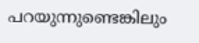പറയുന്നുണ്ടെങ്കിലും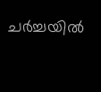ചർച്ചയിൽ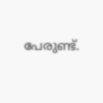പേരുണ്ട്.